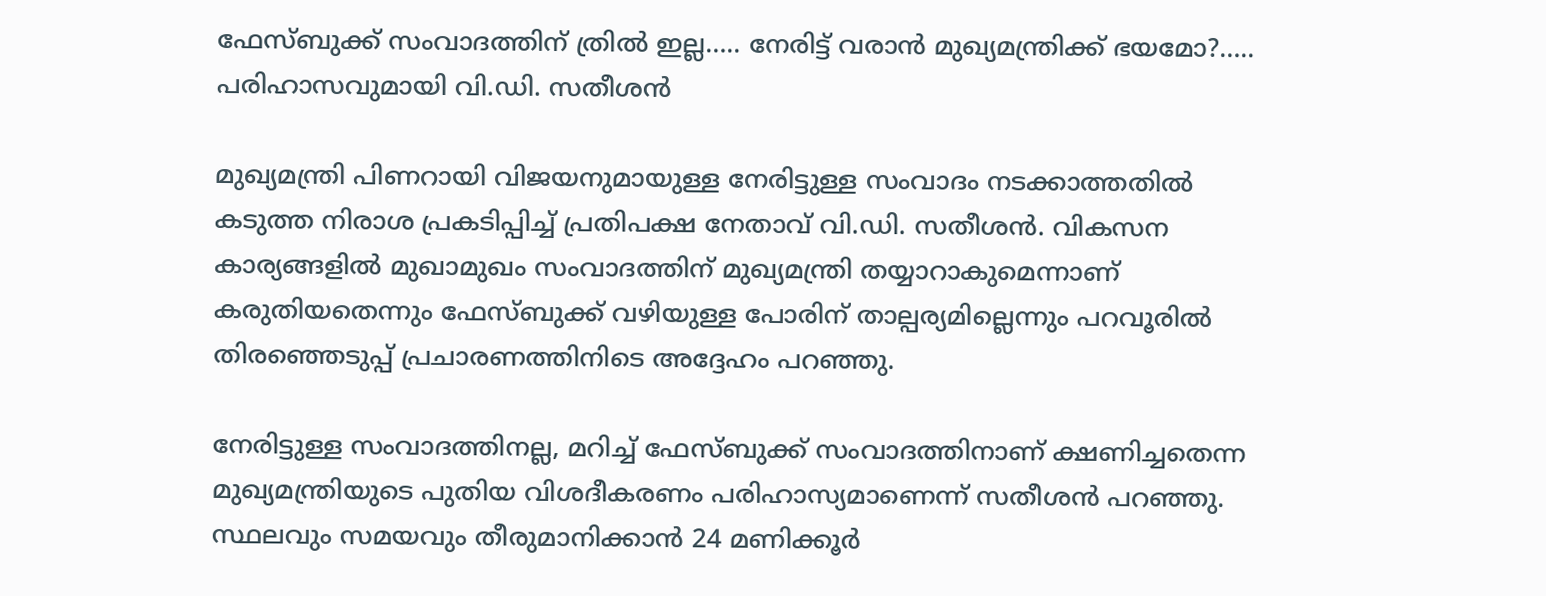ഫേസ്ബുക്ക് സംവാദത്തിന് ത്രിൽ ഇല്ല….. നേരിട്ട് വരാൻ മുഖ്യമന്ത്രിക്ക് ഭയമോ?….. പരിഹാസവുമായി വി.ഡി. സതീശൻ

മുഖ്യമന്ത്രി പിണറായി വിജയനുമായുള്ള നേരിട്ടുള്ള സംവാദം നടക്കാത്തതിൽ കടുത്ത നിരാശ പ്രകടിപ്പിച്ച് പ്രതിപക്ഷ നേതാവ് വി.ഡി. സതീശൻ. വികസന കാര്യങ്ങളിൽ മുഖാമുഖം സംവാദത്തിന് മുഖ്യമന്ത്രി തയ്യാറാകുമെന്നാണ് കരുതിയതെന്നും ഫേസ്ബുക്ക് വഴിയുള്ള പോരിന് താല്പര്യമില്ലെന്നും പറവൂരിൽ തിരഞ്ഞെടുപ്പ് പ്രചാരണത്തിനിടെ അദ്ദേഹം പറഞ്ഞു.

നേരിട്ടുള്ള സംവാദത്തിനല്ല, മറിച്ച് ഫേസ്ബുക്ക് സംവാദത്തിനാണ് ക്ഷണിച്ചതെന്ന മുഖ്യമന്ത്രിയുടെ പുതിയ വിശദീകരണം പരിഹാസ്യമാണെന്ന് സതീശൻ പറഞ്ഞു. സ്ഥലവും സമയവും തീരുമാനിക്കാൻ 24 മണിക്കൂർ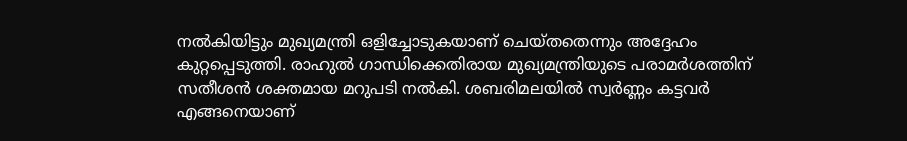നൽകിയിട്ടും മുഖ്യമന്ത്രി ഒളിച്ചോടുകയാണ് ചെയ്തതെന്നും അദ്ദേഹം കുറ്റപ്പെടുത്തി. രാഹുൽ ഗാന്ധിക്കെതിരായ മുഖ്യമന്ത്രിയുടെ പരാമർശത്തിന് സതീശൻ ശക്തമായ മറുപടി നൽകി. ശബരിമലയിൽ സ്വർണ്ണം കട്ടവർ എങ്ങനെയാണ്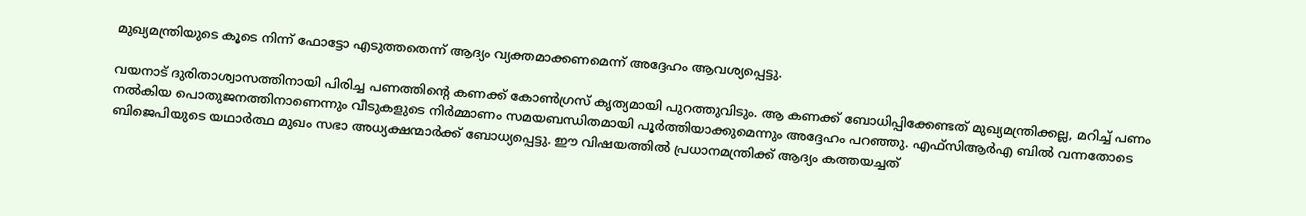മുഖ്യമന്ത്രിയുടെ കൂടെ നിന്ന് ഫോട്ടോ എടുത്തതെന്ന് ആദ്യം വ്യക്തമാക്കണമെന്ന് അദ്ദേഹം ആവശ്യപ്പെട്ടു.

വയനാട് ദുരിതാശ്വാസത്തിനായി പിരിച്ച പണത്തിന്റെ കണക്ക് കോൺഗ്രസ് കൃത്യമായി പുറത്തുവിടും. ആ കണക്ക് ബോധിപ്പിക്കേണ്ടത് മുഖ്യമന്ത്രിക്കല്ല, മറിച്ച് പണം നൽകിയ പൊതുജനത്തിനാണെന്നും വീടുകളുടെ നിർമ്മാണം സമയബന്ധിതമായി പൂർത്തിയാക്കുമെന്നും അദ്ദേഹം പറഞ്ഞു. എഫ്‌സിആർഎ ബിൽ വന്നതോടെ ബിജെപിയുടെ യഥാർത്ഥ മുഖം സഭാ അധ്യക്ഷന്മാർക്ക് ബോധ്യപ്പെട്ടു. ഈ വിഷയത്തിൽ പ്രധാനമന്ത്രിക്ക് ആദ്യം കത്തയച്ചത്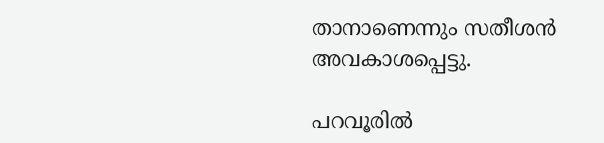താനാണെന്നും സതീശൻ അവകാശപ്പെട്ടു.

പറവൂരിൽ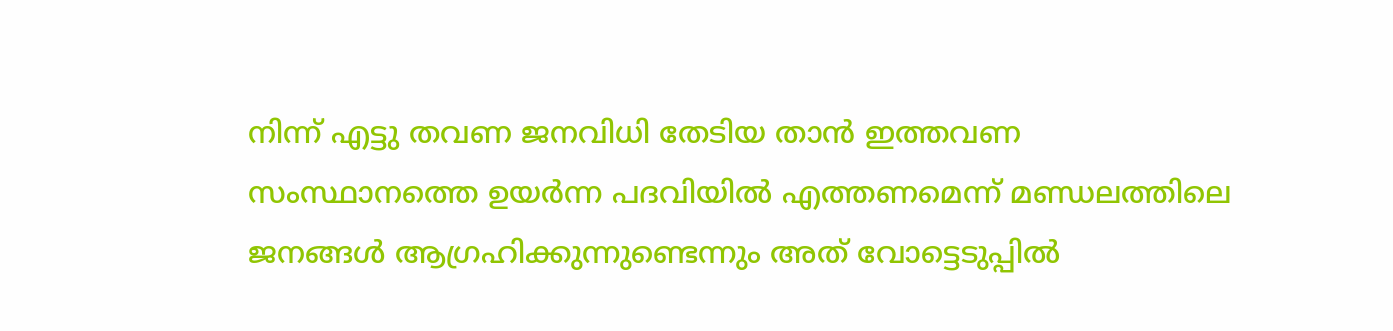നിന്ന് എട്ടു തവണ ജനവിധി തേടിയ താൻ ഇത്തവണ സംസ്ഥാനത്തെ ഉയർന്ന പദവിയിൽ എത്തണമെന്ന് മണ്ഡലത്തിലെ ജനങ്ങൾ ആഗ്രഹിക്കുന്നുണ്ടെന്നും അത് വോട്ടെടുപ്പിൽ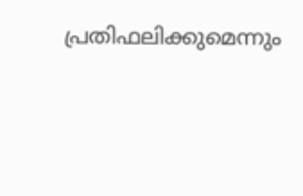പ്രതിഫലിക്കുമെന്നും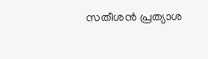സതീശൻ പ്രത്യാശ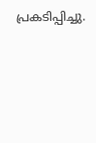പ്രകടിപ്പിച്ചു.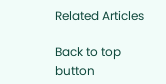Related Articles

Back to top button